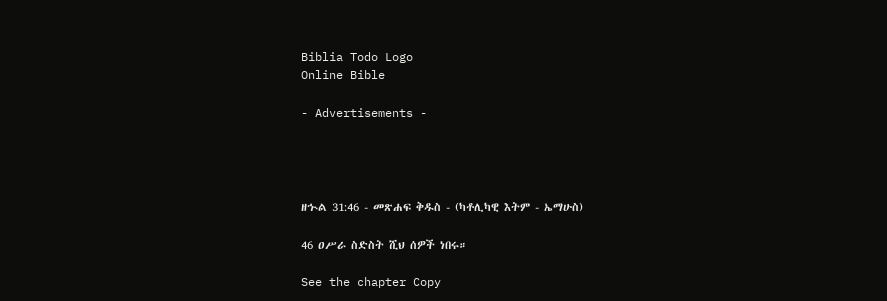Biblia Todo Logo
Online Bible

- Advertisements -




ዘኍል 31:46 - መጽሐፍ ቅዱስ - (ካቶሊካዊ እትም - ኤማሁስ)

46 ዐሥራ ስድስት ሺህ ሰዎች ነበሩ።

See the chapter Copy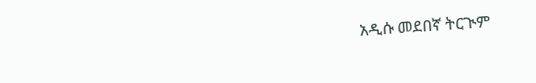አዲሱ መደበኛ ትርጒም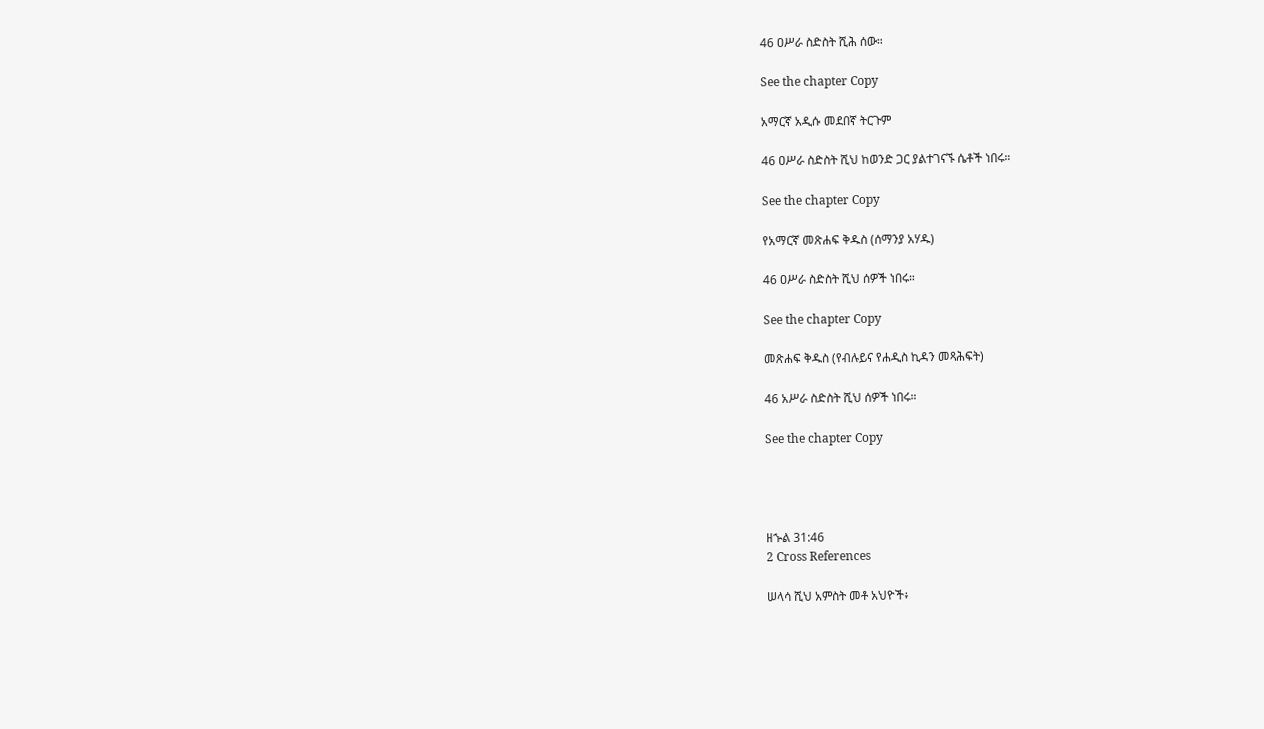46 ዐሥራ ስድስት ሺሕ ሰው።

See the chapter Copy

አማርኛ አዲሱ መደበኛ ትርጉም

46 ዐሥራ ስድስት ሺህ ከወንድ ጋር ያልተገናኙ ሴቶች ነበሩ።

See the chapter Copy

የአማርኛ መጽሐፍ ቅዱስ (ሰማንያ አሃዱ)

46 ዐሥራ ስድስት ሺህ ሰዎች ነበሩ።

See the chapter Copy

መጽሐፍ ቅዱስ (የብሉይና የሐዲስ ኪዳን መጻሕፍት)

46 አሥራ ስድስት ሺህ ሰዎች ነበሩ።

See the chapter Copy




ዘኍል 31:46
2 Cross References

ሠላሳ ሺህ አምስት መቶ አህዮች፥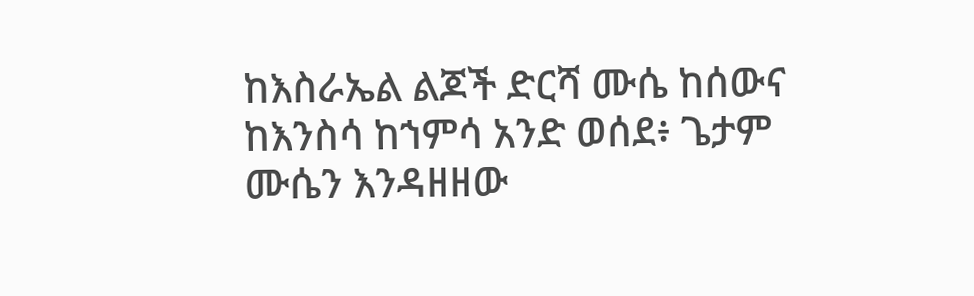ከእስራኤል ልጆች ድርሻ ሙሴ ከሰውና ከእንስሳ ከኀምሳ አንድ ወሰደ፥ ጌታም ሙሴን እንዳዘዘው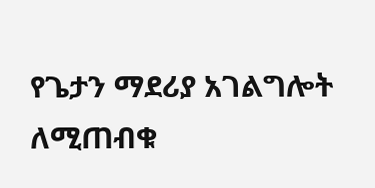የጌታን ማደሪያ አገልግሎት ለሚጠብቁ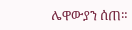ሌዋውያን ሰጠ።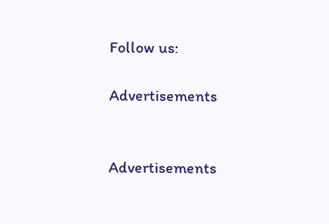Follow us:

Advertisements


Advertisements